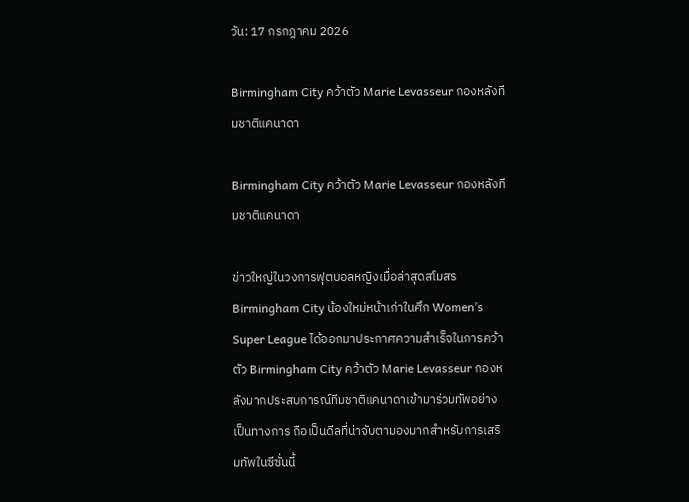วัน: 17 กรกฎาคม 2026

Birmingham City คว้าตัว Marie Levasseur กองหลังทีมชาติแคนาดา

Birmingham City คว้าตัว Marie Levasseur กองหลังทีมชาติแคนาดา

ข่าวใหญ่ในวงการฟุตบอลหญิงเมื่อล่าสุดสโมสร Birmingham City น้องใหม่หน้าเก่าในศึก Women’s Super League ได้ออกมาประกาศความสำเร็จในการคว้าตัว Birmingham City คว้าตัว Marie Levasseur กองหลังมากประสบการณ์ทีมชาติแคนาดาเข้ามาร่วมทัพอย่างเป็นทางการ ถือเป็นดีลที่น่าจับตามองมากสำหรับการเสริมทัพในซีซั่นนี้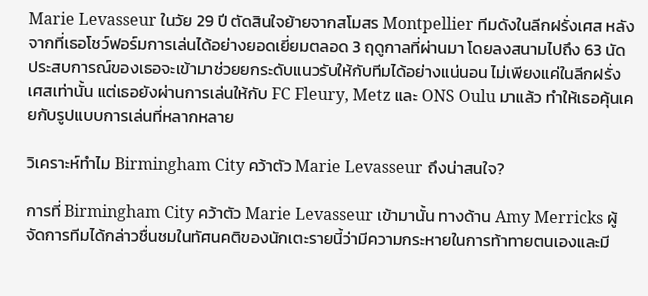Marie Levasseur ในวัย 29 ปี ตัดสินใจย้ายจากสโมสร Montpellier ทีมดังในลีกฝรั่งเศส หลังจากที่เธอโชว์ฟอร์มการเล่นได้อย่างยอดเยี่ยมตลอด 3 ฤดูกาลที่ผ่านมา โดยลงสนามไปถึง 63 นัด ประสบการณ์ของเธอจะเข้ามาช่วยยกระดับแนวรับให้กับทีมได้อย่างแน่นอน ไม่เพียงแค่ในลีกฝรั่งเศสเท่านั้น แต่เธอยังผ่านการเล่นให้กับ FC Fleury, Metz และ ONS Oulu มาแล้ว ทำให้เธอคุ้นเคยกับรูปแบบการเล่นที่หลากหลาย

วิเคราะห์ทำไม Birmingham City คว้าตัว Marie Levasseur ถึงน่าสนใจ?

การที่ Birmingham City คว้าตัว Marie Levasseur เข้ามานั้น ทางด้าน Amy Merricks ผู้จัดการทีมได้กล่าวชื่นชมในทัศนคติของนักเตะรายนี้ว่ามีความกระหายในการท้าทายตนเองและมี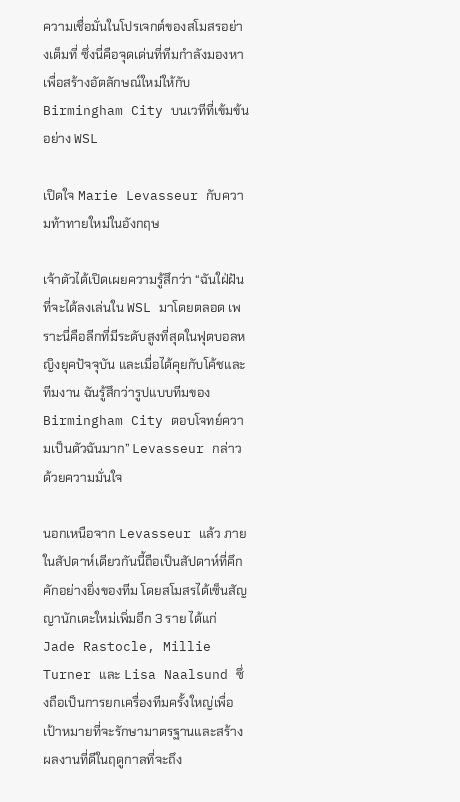ความเชื่อมั่นในโปรเจกต์ของสโมสรอย่างเต็มที่ ซึ่งนี่คือจุดเด่นที่ทีมกำลังมองหา เพื่อสร้างอัตลักษณ์ใหม่ให้กับ Birmingham City บนเวทีที่เข้มข้นอย่าง WSL

เปิดใจ Marie Levasseur กับความท้าทายใหม่ในอังกฤษ

เจ้าตัวได้เปิดเผยความรู้สึกว่า “ฉันใฝ่ฝันที่จะได้ลงเล่นใน WSL มาโดยตลอด เพราะนี่คือลีกที่มีระดับสูงที่สุดในฟุตบอลหญิงยุคปัจจุบัน และเมื่อได้คุยกับโค้ชและทีมงาน ฉันรู้สึกว่ารูปแบบทีมของ Birmingham City ตอบโจทย์ความเป็นตัวฉันมาก” Levasseur กล่าวด้วยความมั่นใจ

นอกเหนือจาก Levasseur แล้ว ภายในสัปดาห์เดียวกันนี้ถือเป็นสัปดาห์ที่คึกคักอย่างยิ่งของทีม โดยสโมสรได้เซ็นสัญญานักเตะใหม่เพิ่มอีก 3 ราย ได้แก่ Jade Rastocle, Millie Turner และ Lisa Naalsund ซึ่งถือเป็นการยกเครื่องทีมครั้งใหญ่เพื่อเป้าหมายที่จะรักษามาตรฐานและสร้างผลงานที่ดีในฤดูกาลที่จะถึง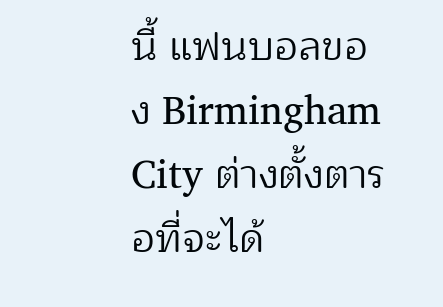นี้ แฟนบอลของ Birmingham City ต่างตั้งตารอที่จะได้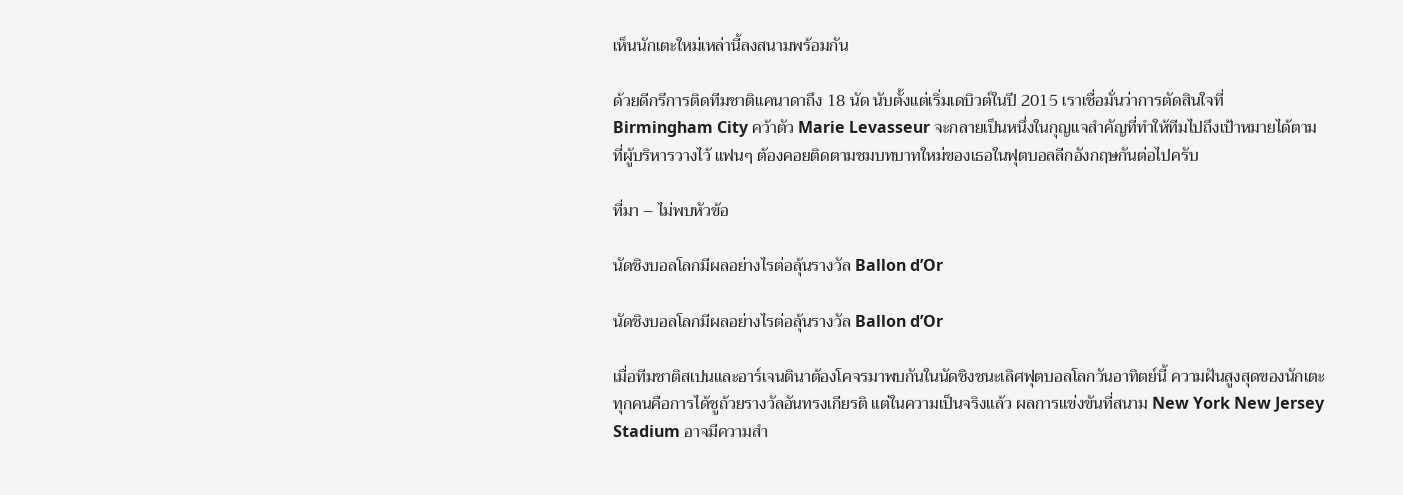เห็นนักเตะใหม่เหล่านี้ลงสนามพร้อมกัน

ด้วยดีกรีการติดทีมชาติแคนาดาถึง 18 นัด นับตั้งแต่เริ่มเดบิวต์ในปี 2015 เราเชื่อมั่นว่าการตัดสินใจที่ Birmingham City คว้าตัว Marie Levasseur จะกลายเป็นหนึ่งในกุญแจสำคัญที่ทำให้ทีมไปถึงเป้าหมายได้ตามที่ผู้บริหารวางไว้ แฟนๆ ต้องคอยติดตามชมบทบาทใหม่ของเธอในฟุตบอลลีกอังกฤษกันต่อไปครับ

ที่มา – ไม่พบหัวข้อ

นัดชิงบอลโลกมีผลอย่างไรต่อลุ้นรางวัล Ballon d’Or

นัดชิงบอลโลกมีผลอย่างไรต่อลุ้นรางวัล Ballon d’Or

เมื่อทีมชาติสเปนและอาร์เจนตินาต้องโคจรมาพบกันในนัดชิงชนะเลิศฟุตบอลโลกวันอาทิตย์นี้ ความฝันสูงสุดของนักเตะทุกคนคือการได้ชูถ้วยรางวัลอันทรงเกียรติ แต่ในความเป็นจริงแล้ว ผลการแข่งขันที่สนาม New York New Jersey Stadium อาจมีความสำ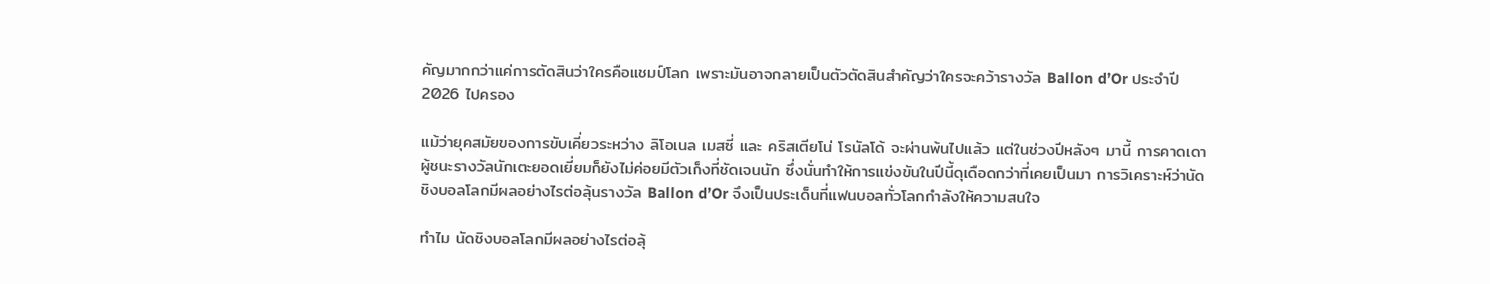คัญมากกว่าแค่การตัดสินว่าใครคือแชมป์โลก เพราะมันอาจกลายเป็นตัวตัดสินสำคัญว่าใครจะคว้ารางวัล Ballon d’Or ประจำปี 2026 ไปครอง

แม้ว่ายุคสมัยของการขับเคี่ยวระหว่าง ลิโอเนล เมสซี่ และ คริสเตียโน่ โรนัลโด้ จะผ่านพ้นไปแล้ว แต่ในช่วงปีหลังๆ มานี้ การคาดเดาผู้ชนะรางวัลนักเตะยอดเยี่ยมก็ยังไม่ค่อยมีตัวเก็งที่ชัดเจนนัก ซึ่งนั่นทำให้การแข่งขันในปีนี้ดุเดือดกว่าที่เคยเป็นมา การวิเคราะห์ว่านัดชิงบอลโลกมีผลอย่างไรต่อลุ้นรางวัล Ballon d’Or จึงเป็นประเด็นที่แฟนบอลทั่วโลกกำลังให้ความสนใจ

ทำไม นัดชิงบอลโลกมีผลอย่างไรต่อลุ้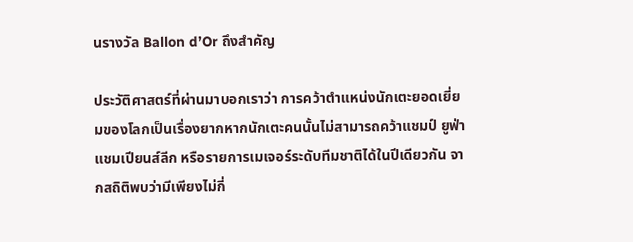นรางวัล Ballon d’Or ถึงสำคัญ

ประวัติศาสตร์ที่ผ่านมาบอกเราว่า การคว้าตำแหน่งนักเตะยอดเยี่ยมของโลกเป็นเรื่องยากหากนักเตะคนนั้นไม่สามารถคว้าแชมป์ ยูฟ่า แชมเปียนส์ลีก หรือรายการเมเจอร์ระดับทีมชาติได้ในปีเดียวกัน จากสถิติพบว่ามีเพียงไม่กี่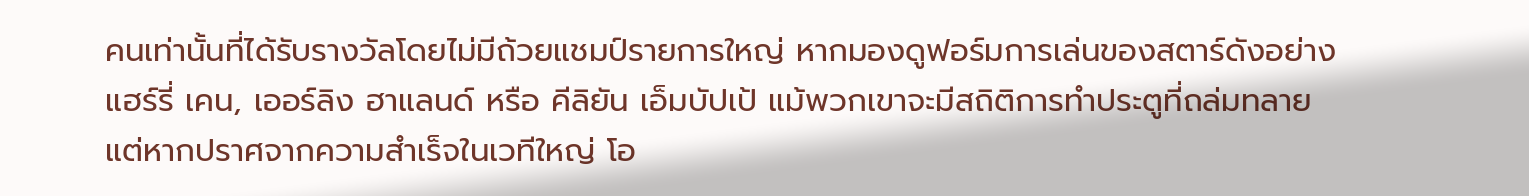คนเท่านั้นที่ได้รับรางวัลโดยไม่มีถ้วยแชมป์รายการใหญ่ หากมองดูฟอร์มการเล่นของสตาร์ดังอย่าง แฮร์รี่ เคน, เออร์ลิง ฮาแลนด์ หรือ คีลิยัน เอ็มบัปเป้ แม้พวกเขาจะมีสถิติการทำประตูที่ถล่มทลาย แต่หากปราศจากความสำเร็จในเวทีใหญ่ โอ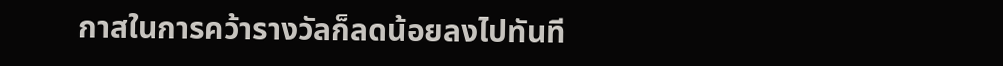กาสในการคว้ารางวัลก็ลดน้อยลงไปทันที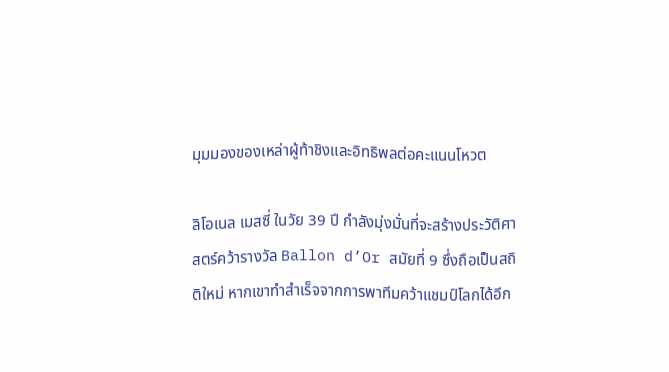มุมมองของเหล่าผู้ท้าชิงและอิทธิพลต่อคะแนนโหวต

ลิโอเนล เมสซี่ ในวัย 39 ปี กำลังมุ่งมั่นที่จะสร้างประวัติศาสตร์คว้ารางวัล Ballon d’Or สมัยที่ 9 ซึ่งถือเป็นสถิติใหม่ หากเขาทำสำเร็จจากการพาทีมคว้าแชมป์โลกได้อีก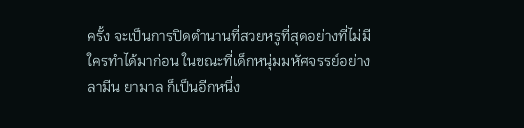ครั้ง จะเป็นการปิดตำนานที่สวยหรูที่สุดอย่างที่ไม่มีใครทำได้มาก่อน ในขณะที่เด็กหนุ่มมหัศจรรย์อย่าง ลามีน ยามาล ก็เป็นอีกหนึ่ง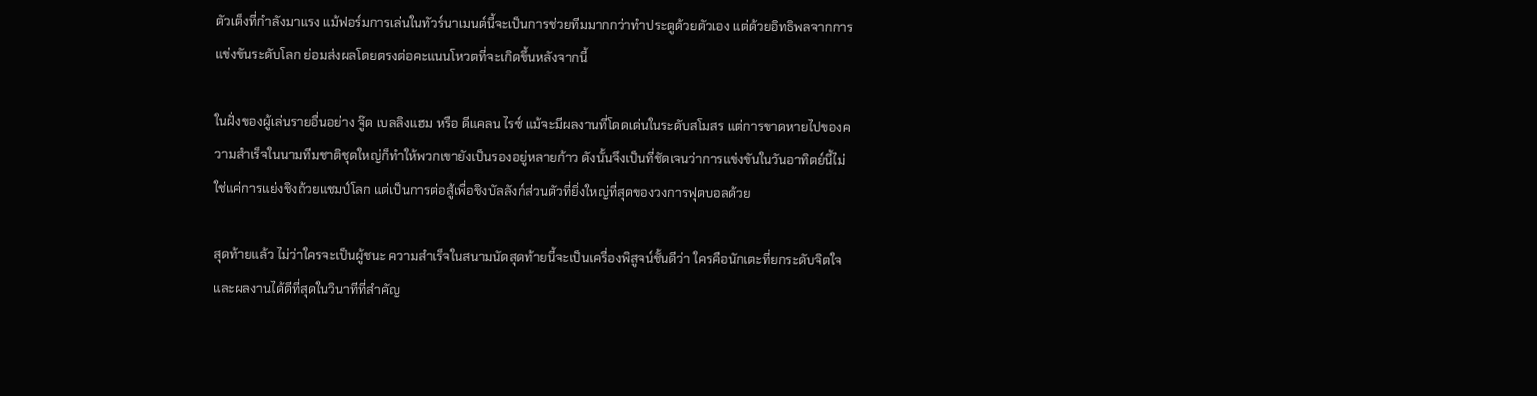ตัวเต็งที่กำลังมาแรง แม้ฟอร์มการเล่นในทัวร์นาเมนต์นี้จะเป็นการช่วยทีมมากกว่าทำประตูด้วยตัวเอง แต่ด้วยอิทธิพลจากการแข่งขันระดับโลก ย่อมส่งผลโดยตรงต่อคะแนนโหวตที่จะเกิดขึ้นหลังจากนี้

ในฝั่งของผู้เล่นรายอื่นอย่าง จู๊ด เบลลิงแฮม หรือ ดีแคลน ไรซ์ แม้จะมีผลงานที่โดดเด่นในระดับสโมสร แต่การขาดหายไปของความสำเร็จในนามทีมชาติชุดใหญ่ก็ทำให้พวกเขายังเป็นรองอยู่หลายก้าว ดังนั้นจึงเป็นที่ชัดเจนว่าการแข่งขันในวันอาทิตย์นี้ไม่ใช่แค่การแย่งชิงถ้วยแชมป์โลก แต่เป็นการต่อสู้เพื่อชิงบัลลังก์ส่วนตัวที่ยิ่งใหญ่ที่สุดของวงการฟุตบอลด้วย

สุดท้ายแล้ว ไม่ว่าใครจะเป็นผู้ชนะ ความสำเร็จในสนามนัดสุดท้ายนี้จะเป็นเครื่องพิสูจน์ชั้นดีว่า ใครคือนักเตะที่ยกระดับจิตใจและผลงานได้ดีที่สุดในวินาทีที่สำคัญ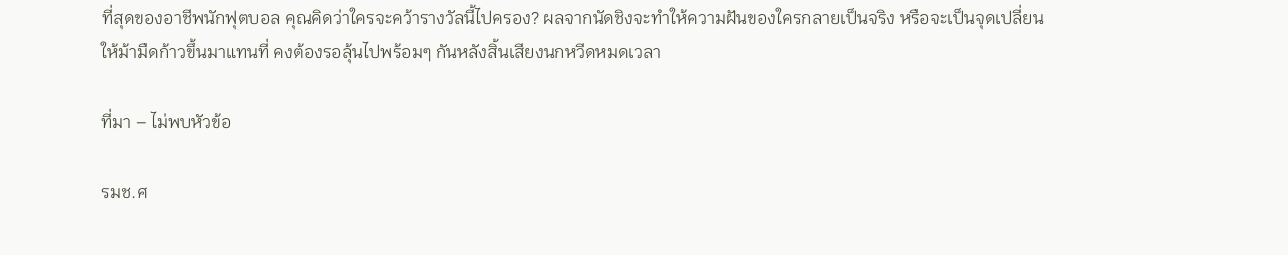ที่สุดของอาชีพนักฟุตบอล คุณคิดว่าใครจะคว้ารางวัลนี้ไปครอง? ผลจากนัดชิงจะทำให้ความฝันของใครกลายเป็นจริง หรือจะเป็นจุดเปลี่ยนให้ม้ามืดก้าวขึ้นมาแทนที่ คงต้องรอลุ้นไปพร้อมๆ กันหลังสิ้นเสียงนกหวีดหมดเวลา

ที่มา – ไม่พบหัวข้อ

รมช.ศ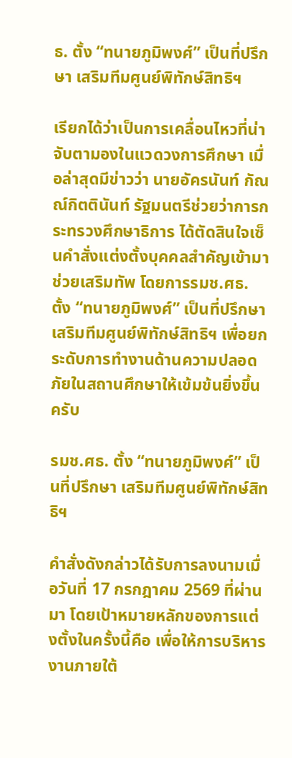ธ. ตั้ง “ทนายภูมิพงศ์” เป็นที่ปรึกษา เสริมทีมศูนย์พิทักษ์สิทธิฯ

เรียกได้ว่าเป็นการเคลื่อนไหวที่น่าจับตามองในแวดวงการศึกษา เมื่อล่าสุดมีข่าวว่า นายอัครนันท์ กัณณ์กิตตินันท์ รัฐมนตรีช่วยว่าการกระทรวงศึกษาธิการ ได้ตัดสินใจเซ็นคำสั่งแต่งตั้งบุคคลสำคัญเข้ามาช่วยเสริมทัพ โดยการรมช.ศธ. ตั้ง “ทนายภูมิพงศ์” เป็นที่ปรึกษา เสริมทีมศูนย์พิทักษ์สิทธิฯ เพื่อยกระดับการทำงานด้านความปลอดภัยในสถานศึกษาให้เข้มข้นยิ่งขึ้นครับ

รมช.ศธ. ตั้ง “ทนายภูมิพงศ์” เป็นที่ปรึกษา เสริมทีมศูนย์พิทักษ์สิทธิฯ

คำสั่งดังกล่าวได้รับการลงนามเมื่อวันที่ 17 กรกฎาคม 2569 ที่ผ่านมา โดยเป้าหมายหลักของการแต่งตั้งในครั้งนี้คือ เพื่อให้การบริหารงานภายใต้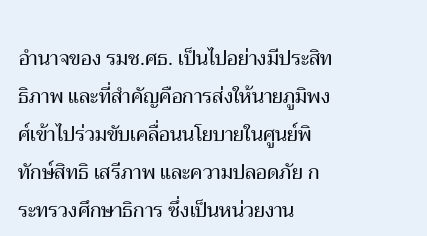อำนาจของ รมช.ศธ. เป็นไปอย่างมีประสิทธิภาพ และที่สำคัญคือการส่งให้นายภูมิพงศ์เข้าไปร่วมขับเคลื่อนนโยบายในศูนย์พิทักษ์สิทธิ เสรีภาพ และความปลอดภัย กระทรวงศึกษาธิการ ซึ่งเป็นหน่วยงาน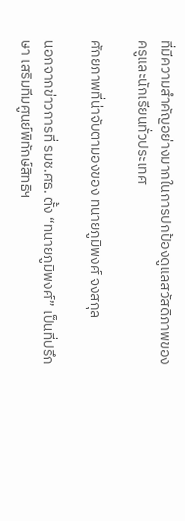ที่มีความสำคัญอย่างมากในการปกป้องดูแลสวัสดิภาพของครูและนักเรียนทั่วประเทศ

ศักยภาพที่น่าจับตามองของ ทนายภูมิพงศ์ จงสกุล

นอกจากข่าวการที่ รมช.ศธ. ตั้ง “ทนายภูมิพงศ์” เป็นที่ปรึกษา เสริมทีมศูนย์พิทักษ์สิทธิฯ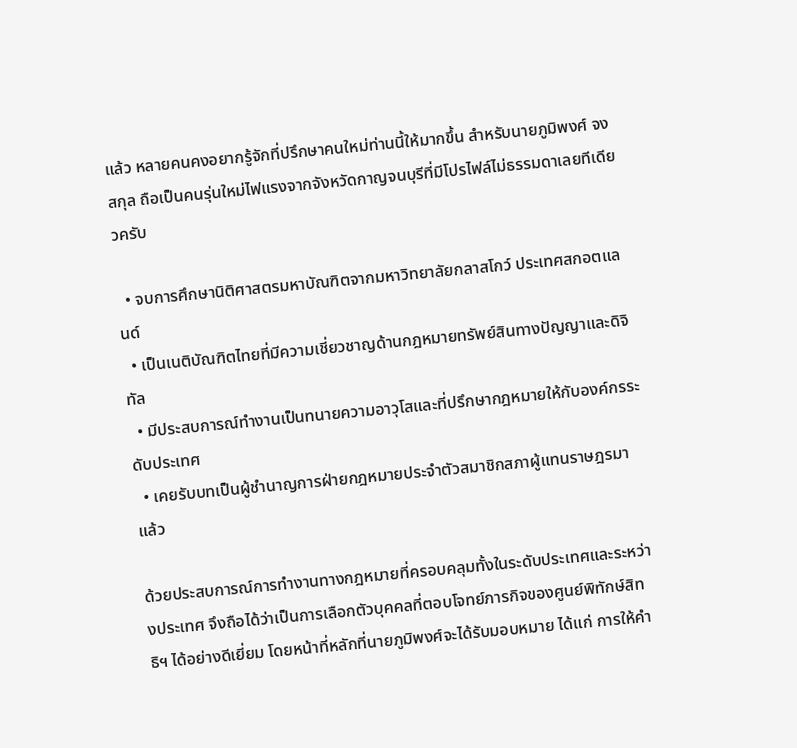แล้ว หลายคนคงอยากรู้จักที่ปรึกษาคนใหม่ท่านนี้ให้มากขึ้น สำหรับนายภูมิพงศ์ จงสกุล ถือเป็นคนรุ่นใหม่ไฟแรงจากจังหวัดกาญจนบุรีที่มีโปรไฟล์ไม่ธรรมดาเลยทีเดียวครับ

  • จบการศึกษานิติศาสตรมหาบัณฑิตจากมหาวิทยาลัยกลาสโกว์ ประเทศสกอตแลนด์
  • เป็นเนติบัณฑิตไทยที่มีความเชี่ยวชาญด้านกฎหมายทรัพย์สินทางปัญญาและดิจิทัล
  • มีประสบการณ์ทำงานเป็นทนายความอาวุโสและที่ปรึกษากฎหมายให้กับองค์กรระดับประเทศ
  • เคยรับบทเป็นผู้ชำนาญการฝ่ายกฎหมายประจำตัวสมาชิกสภาผู้แทนราษฎรมาแล้ว

ด้วยประสบการณ์การทำงานทางกฎหมายที่ครอบคลุมทั้งในระดับประเทศและระหว่างประเทศ จึงถือได้ว่าเป็นการเลือกตัวบุคคลที่ตอบโจทย์ภารกิจของศูนย์พิทักษ์สิทธิฯ ได้อย่างดีเยี่ยม โดยหน้าที่หลักที่นายภูมิพงศ์จะได้รับมอบหมาย ได้แก่ การให้คำ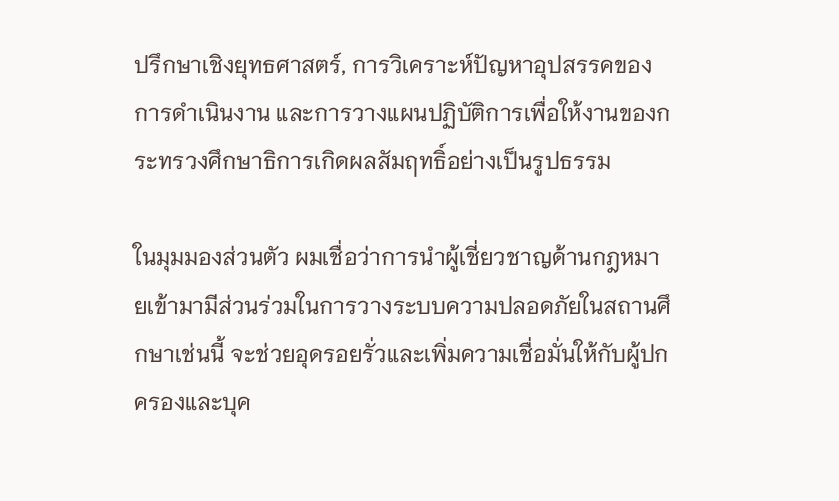ปรึกษาเชิงยุทธศาสตร์, การวิเคราะห์ปัญหาอุปสรรคของการดำเนินงาน และการวางแผนปฏิบัติการเพื่อให้งานของกระทรวงศึกษาธิการเกิดผลสัมฤทธิ์อย่างเป็นรูปธรรม

ในมุมมองส่วนตัว ผมเชื่อว่าการนำผู้เชี่ยวชาญด้านกฎหมายเข้ามามีส่วนร่วมในการวางระบบความปลอดภัยในสถานศึกษาเช่นนี้ จะช่วยอุดรอยรั่วและเพิ่มความเชื่อมั่นให้กับผู้ปกครองและบุค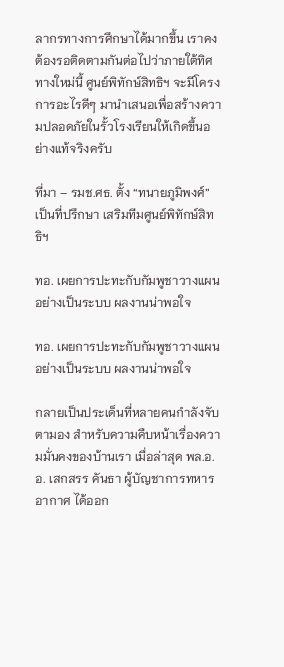ลากรทางการศึกษาได้มากขึ้น เราคงต้องรอติดตามกันต่อไปว่าภายใต้ทิศทางใหม่นี้ ศูนย์พิทักษ์สิทธิฯ จะมีโครงการอะไรดีๆ มานำเสนอเพื่อสร้างความปลอดภัยในรั้วโรงเรียนให้เกิดขึ้นอย่างแท้จริงครับ

ที่มา – รมช.ศธ. ตั้ง “ทนายภูมิพงศ์” เป็นที่ปรึกษา เสริมทีมศูนย์พิทักษ์สิทธิฯ

ทอ. เผยการปะทะกับกัมพูชาวางแผนอย่างเป็นระบบ ผลงานน่าพอใจ

ทอ. เผยการปะทะกับกัมพูชาวางแผนอย่างเป็นระบบ ผลงานน่าพอใจ

กลายเป็นประเด็นที่หลายคนกำลังจับตามอง สำหรับความคืบหน้าเรื่องความมั่นคงของบ้านเรา เมื่อล่าสุด พล.อ.อ. เสกสรร คันธา ผู้บัญชาการทหารอากาศ ได้ออก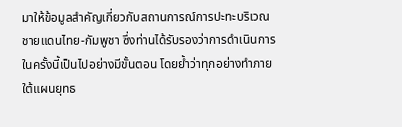มาให้ข้อมูลสำคัญเกี่ยวกับสถานการณ์การปะทะบริเวณชายแดนไทย-กัมพูชา ซึ่งท่านได้รับรองว่าการดำเนินการในครั้งนี้เป็นไปอย่างมีขั้นตอน โดยย้ำว่าทุกอย่างทำภายใต้แผนยุทธ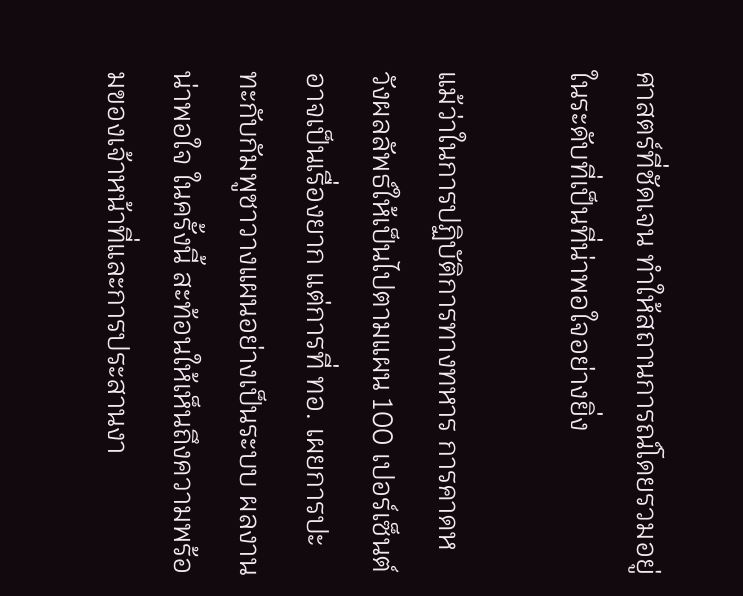ศาสตร์ที่ชัดเจน ทำให้สถานการณ์โดยรวมอยู่ในระดับที่เป็นที่น่าพอใจอย่างยิ่ง

แม้ว่าในการปฏิบัติการทางทหาร การคาดหวังผลลัพธ์ให้เป็นไปตามแผน 100 เปอร์เซ็นต์อาจเป็นเรื่องยาก แต่การที่ ทอ. เผยการปะทะกับกัมพูชาวางแผนอย่างเป็นระบบ ผลงานน่าพอใจ ในครั้งนี้ สะท้อนให้เห็นถึงความพร้อมของเจ้าหน้าที่และการประสานงา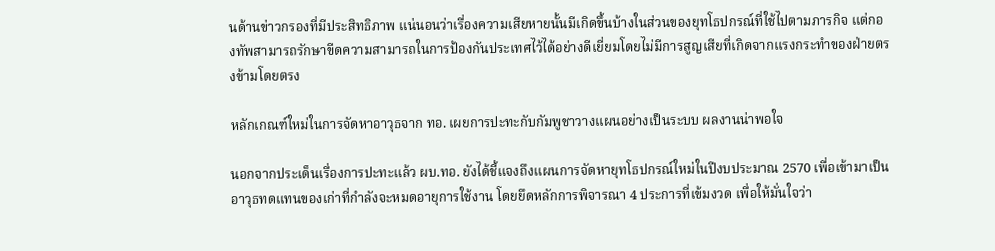นด้านข่าวกรองที่มีประสิทธิภาพ แน่นอนว่าเรื่องความเสียหายนั้นมีเกิดขึ้นบ้างในส่วนของยุทโธปกรณ์ที่ใช้ไปตามภารกิจ แต่กองทัพสามารถรักษาขีดความสามารถในการป้องกันประเทศไว้ได้อย่างดีเยี่ยมโดยไม่มีการสูญเสียที่เกิดจากแรงกระทำของฝ่ายตรงข้ามโดยตรง

หลักเกณฑ์ใหม่ในการจัดหาอาวุธจาก ทอ. เผยการปะทะกับกัมพูชาวางแผนอย่างเป็นระบบ ผลงานน่าพอใจ

นอกจากประเด็นเรื่องการปะทะแล้ว ผบ.ทอ. ยังได้ชี้แจงถึงแผนการจัดหายุทโธปกรณ์ใหม่ในปีงบประมาณ 2570 เพื่อเข้ามาเป็นอาวุธทดแทนของเก่าที่กำลังจะหมดอายุการใช้งาน โดยยึดหลักการพิจารณา 4 ประการที่เข้มงวด เพื่อให้มั่นใจว่า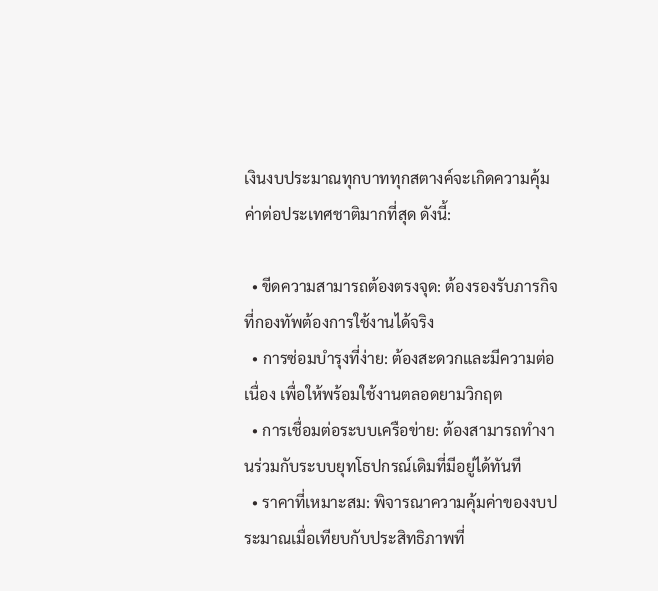เงินงบประมาณทุกบาททุกสตางค์จะเกิดความคุ้มค่าต่อประเทศชาติมากที่สุด ดังนี้:

  • ขีดความสามารถต้องตรงจุด: ต้องรองรับภารกิจที่กองทัพต้องการใช้งานได้จริง
  • การซ่อมบำรุงที่ง่าย: ต้องสะดวกและมีความต่อเนื่อง เพื่อให้พร้อมใช้งานตลอดยามวิกฤต
  • การเชื่อมต่อระบบเครือข่าย: ต้องสามารถทำงานร่วมกับระบบยุทโธปกรณ์เดิมที่มีอยู่ได้ทันที
  • ราคาที่เหมาะสม: พิจารณาความคุ้มค่าของงบประมาณเมื่อเทียบกับประสิทธิภาพที่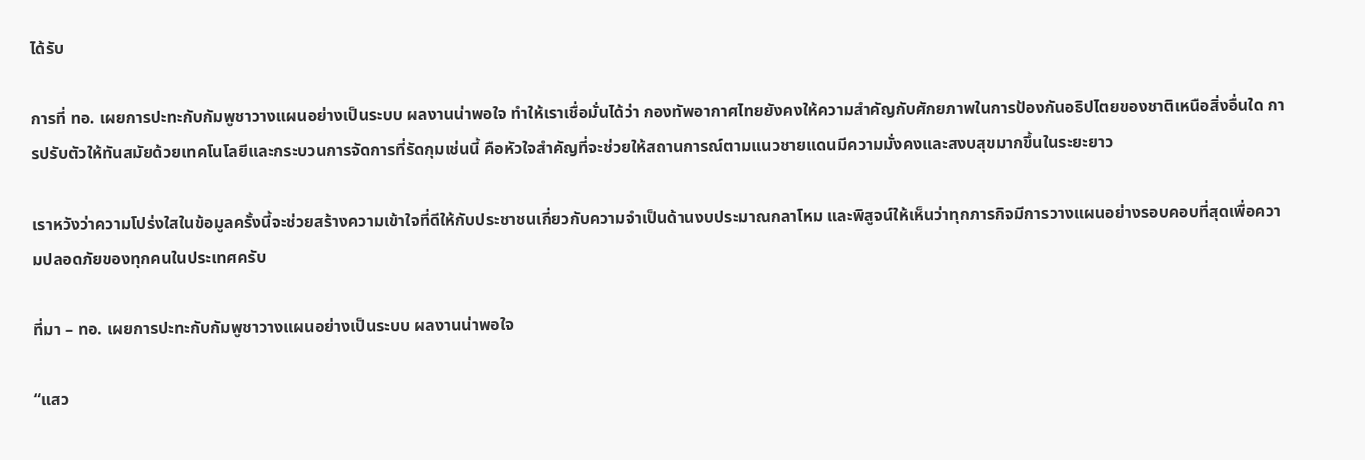ได้รับ

การที่ ทอ. เผยการปะทะกับกัมพูชาวางแผนอย่างเป็นระบบ ผลงานน่าพอใจ ทำให้เราเชื่อมั่นได้ว่า กองทัพอากาศไทยยังคงให้ความสำคัญกับศักยภาพในการป้องกันอธิปไตยของชาติเหนือสิ่งอื่นใด การปรับตัวให้ทันสมัยด้วยเทคโนโลยีและกระบวนการจัดการที่รัดกุมเช่นนี้ คือหัวใจสำคัญที่จะช่วยให้สถานการณ์ตามแนวชายแดนมีความมั่งคงและสงบสุขมากขึ้นในระยะยาว

เราหวังว่าความโปร่งใสในข้อมูลครั้งนี้จะช่วยสร้างความเข้าใจที่ดีให้กับประชาชนเกี่ยวกับความจำเป็นด้านงบประมาณกลาโหม และพิสูจน์ให้เห็นว่าทุกภารกิจมีการวางแผนอย่างรอบคอบที่สุดเพื่อความปลอดภัยของทุกคนในประเทศครับ

ที่มา – ทอ. เผยการปะทะกับกัมพูชาวางแผนอย่างเป็นระบบ ผลงานน่าพอใจ

“แสว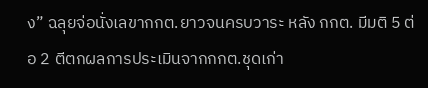ง” ฉลุยจ่อนั่งเลขากกต.ยาวจนครบวาระ หลัง กกต. มีมติ 5 ต่อ 2 ตีตกผลการประเมินจากกกต.ชุดเก่า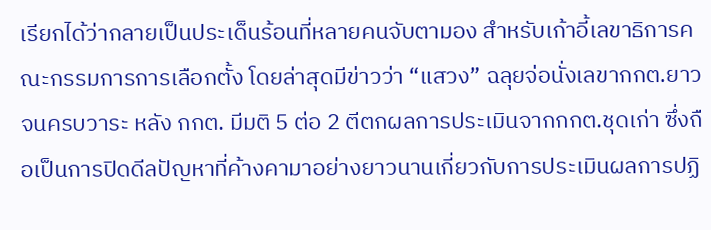เรียกได้ว่ากลายเป็นประเด็นร้อนที่หลายคนจับตามอง สำหรับเก้าอี้เลขาธิการคณะกรรมการการเลือกตั้ง โดยล่าสุดมีข่าวว่า “แสวง” ฉลุยจ่อนั่งเลขากกต.ยาวจนครบวาระ หลัง กกต. มีมติ 5 ต่อ 2 ตีตกผลการประเมินจากกกต.ชุดเก่า ซึ่งถือเป็นการปิดดีลปัญหาที่ค้างคามาอย่างยาวนานเกี่ยวกับการประเมินผลการปฏิ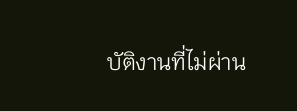บัติงานที่ไม่ผ่าน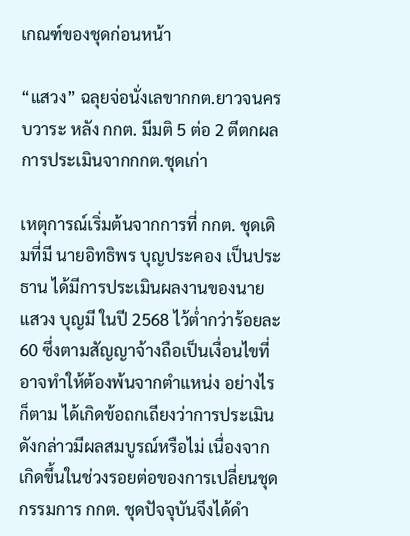เกณฑ์ของชุดก่อนหน้า

“แสวง” ฉลุยจ่อนั่งเลขากกต.ยาวจนครบวาระ หลัง กกต. มีมติ 5 ต่อ 2 ตีตกผลการประเมินจากกกต.ชุดเก่า

เหตุการณ์เริ่มต้นจากการที่ กกต. ชุดเดิมที่มี นายอิทธิพร บุญประคอง เป็นประธาน ได้มีการประเมินผลงานของนายแสวง บุญมี ในปี 2568 ไว้ต่ำกว่าร้อยละ 60 ซึ่งตามสัญญาจ้างถือเป็นเงื่อนไขที่อาจทำให้ต้องพ้นจากตำแหน่ง อย่างไรก็ตาม ได้เกิดข้อถกเถียงว่าการประเมินดังกล่าวมีผลสมบูรณ์หรือไม่ เนื่องจากเกิดขึ้นในช่วงรอยต่อของการเปลี่ยนชุดกรรมการ กกต. ชุดปัจจุบันจึงได้ดำ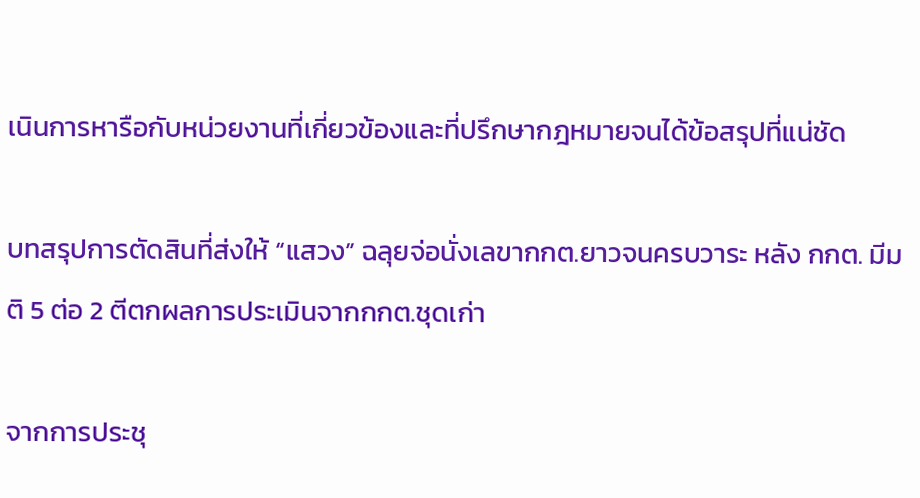เนินการหารือกับหน่วยงานที่เกี่ยวข้องและที่ปรึกษากฎหมายจนได้ข้อสรุปที่แน่ชัด

บทสรุปการตัดสินที่ส่งให้ “แสวง” ฉลุยจ่อนั่งเลขากกต.ยาวจนครบวาระ หลัง กกต. มีมติ 5 ต่อ 2 ตีตกผลการประเมินจากกกต.ชุดเก่า

จากการประชุ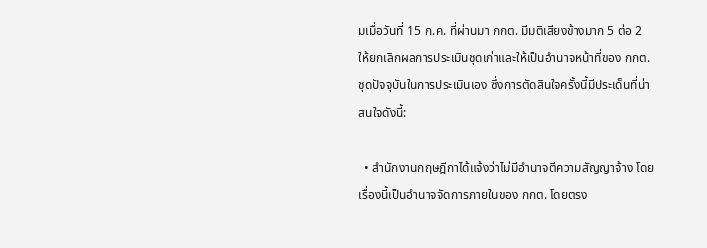มเมื่อวันที่ 15 ก.ค. ที่ผ่านมา กกต. มีมติเสียงข้างมาก 5 ต่อ 2 ให้ยกเลิกผลการประเมินชุดเก่าและให้เป็นอำนาจหน้าที่ของ กกต. ชุดปัจจุบันในการประเมินเอง ซึ่งการตัดสินใจครั้งนี้มีประเด็นที่น่าสนใจดังนี้:

  • สำนักงานกฤษฎีกาได้แจ้งว่าไม่มีอำนาจตีความสัญญาจ้าง โดยเรื่องนี้เป็นอำนาจจัดการภายในของ กกต. โดยตรง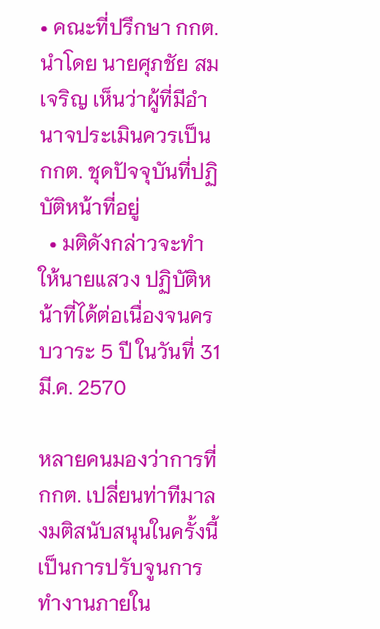• คณะที่ปรึกษา กกต. นำโดย นายศุภชัย สมเจริญ เห็นว่าผู้ที่มีอำนาจประเมินควรเป็น กกต. ชุดปัจจุบันที่ปฏิบัติหน้าที่อยู่
  • มติดังกล่าวจะทำให้นายแสวง ปฏิบัติหน้าที่ได้ต่อเนื่องจนครบวาระ 5 ปี ในวันที่ 31 มี.ค. 2570

หลายคนมองว่าการที่ กกต. เปลี่ยนท่าทีมาลงมติสนับสนุนในครั้งนี้ เป็นการปรับจูนการทำงานภายใน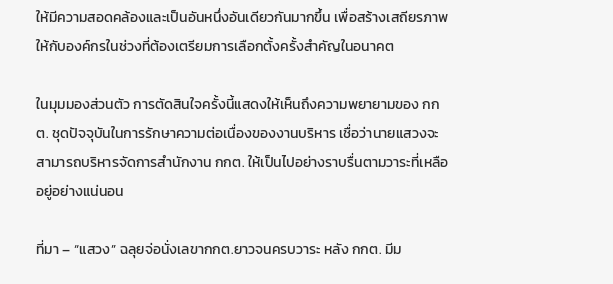ให้มีความสอดคล้องและเป็นอันหนึ่งอันเดียวกันมากขึ้น เพื่อสร้างเสถียรภาพให้กับองค์กรในช่วงที่ต้องเตรียมการเลือกตั้งครั้งสำคัญในอนาคต

ในมุมมองส่วนตัว การตัดสินใจครั้งนี้แสดงให้เห็นถึงความพยายามของ กกต. ชุดปัจจุบันในการรักษาความต่อเนื่องของงานบริหาร เชื่อว่านายแสวงจะสามารถบริหารจัดการสำนักงาน กกต. ให้เป็นไปอย่างราบรื่นตามวาระที่เหลืออยู่อย่างแน่นอน

ที่มา – “แสวง” ฉลุยจ่อนั่งเลขากกต.ยาวจนครบวาระ หลัง กกต. มีม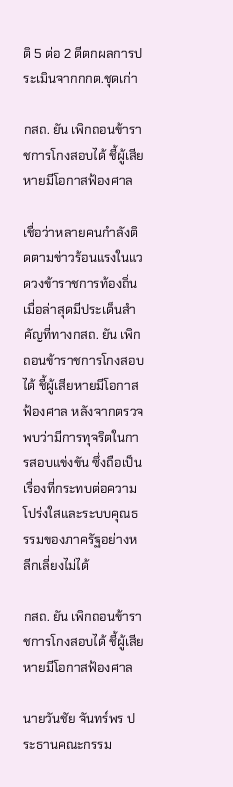ติ 5 ต่อ 2 ตีตกผลการประเมินจากกกต.ชุดเก่า

กสถ. ยัน เพิกถอนข้าราชการโกงสอบได้ ชี้ผู้เสียหายมีโอกาสฟ้องศาล

เชื่อว่าหลายคนกำลังติดตามข่าวร้อนแรงในแวดวงข้าราชการท้องถิ่น เมื่อล่าสุดมีประเด็นสำคัญที่ทางกสถ. ยัน เพิกถอนข้าราชการโกงสอบได้ ชี้ผู้เสียหายมีโอกาสฟ้องศาล หลังจากตรวจพบว่ามีการทุจริตในการสอบแข่งขัน ซึ่งถือเป็นเรื่องที่กระทบต่อความโปร่งใสและระบบคุณธรรมของภาครัฐอย่างหลีกเลี่ยงไม่ได้

กสถ. ยัน เพิกถอนข้าราชการโกงสอบได้ ชี้ผู้เสียหายมีโอกาสฟ้องศาล

นายวันชัย จันทร์พร ประธานคณะกรรม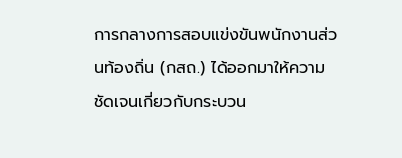การกลางการสอบแข่งขันพนักงานส่วนท้องถิ่น (กสถ.) ได้ออกมาให้ความชัดเจนเกี่ยวกับกระบวน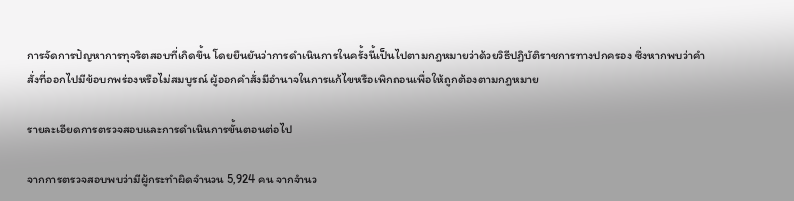การจัดการปัญหาการทุจริตสอบที่เกิดขึ้น โดยยืนยันว่าการดำเนินการในครั้งนี้เป็นไปตามกฎหมายว่าด้วยวิธีปฏิบัติราชการทางปกครอง ซึ่งหากพบว่าคำสั่งที่ออกไปมีข้อบกพร่องหรือไม่สมบูรณ์ ผู้ออกคำสั่งมีอำนาจในการแก้ไขหรือเพิกถอนเพื่อให้ถูกต้องตามกฎหมาย

รายละเอียดการตรวจสอบและการดำเนินการขั้นตอนต่อไป

จากการตรวจสอบพบว่ามีผู้กระทำผิดจำนวน 5,924 คน จากจำนว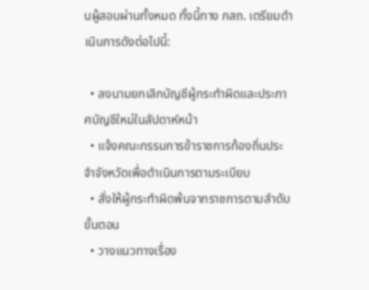นผู้สอบผ่านทั้งหมด ทั้งนี้ทาง กสถ. เตรียมดำเนินการดังต่อไปนี้:

  • ลงนามยกเลิกบัญชีผู้กระทำผิดและประกาศบัญชีใหม่ในสัปดาห์หน้า
  • แจ้งคณะกรรมการข้าราชการท้องถิ่นประจำจังหวัดเพื่อดำเนินการตามระเบียบ
  • สั่งให้ผู้กระทำผิดพ้นจากราชการตามลำดับขั้นตอน
  • วางแนวทางเรื่อง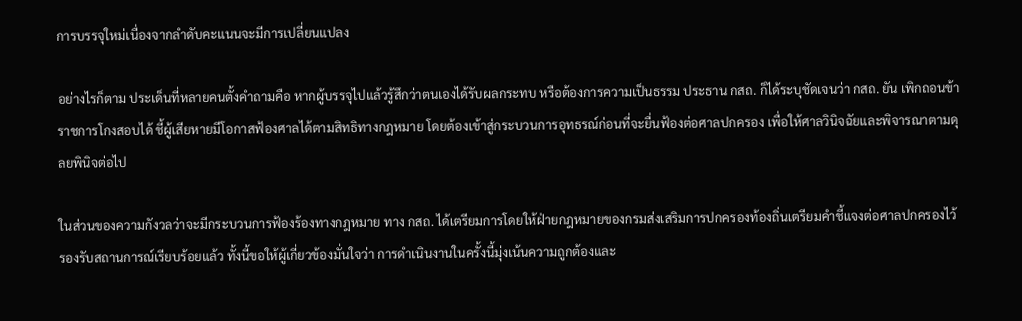การบรรจุใหม่เนื่องจากลำดับคะแนนจะมีการเปลี่ยนแปลง

อย่างไรก็ตาม ประเด็นที่หลายคนตั้งคำถามคือ หากผู้บรรจุไปแล้วรู้สึกว่าตนเองได้รับผลกระทบ หรือต้องการความเป็นธรรม ประธาน กสถ. ก็ได้ระบุชัดเจนว่า กสถ. ยัน เพิกถอนข้าราชการโกงสอบได้ ชี้ผู้เสียหายมีโอกาสฟ้องศาลได้ตามสิทธิทางกฎหมาย โดยต้องเข้าสู่กระบวนการอุทธรณ์ก่อนที่จะยื่นฟ้องต่อศาลปกครอง เพื่อให้ศาลวินิจฉัยและพิจารณาตามดุลยพินิจต่อไป

ในส่วนของความกังวลว่าจะมีกระบวนการฟ้องร้องทางกฎหมาย ทาง กสถ. ได้เตรียมการโดยให้ฝ่ายกฎหมายของกรมส่งเสริมการปกครองท้องถิ่นเตรียมคำชี้แจงต่อศาลปกครองไว้รองรับสถานการณ์เรียบร้อยแล้ว ทั้งนี้ขอให้ผู้เกี่ยวข้องมั่นใจว่า การดำเนินงานในครั้งนี้มุ่งเน้นความถูกต้องและ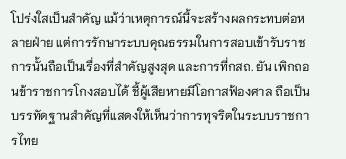โปร่งใสเป็นสำคัญ แม้ว่าเหตุการณ์นี้จะสร้างผลกระทบต่อหลายฝ่าย แต่การรักษาระบบคุณธรรมในการสอบเข้ารับราชการนั้นถือเป็นเรื่องที่สำคัญสูงสุด และการที่กสถ. ยัน เพิกถอนข้าราชการโกงสอบได้ ชี้ผู้เสียหายมีโอกาสฟ้องศาล ถือเป็นบรรทัดฐานสำคัญที่แสดงให้เห็นว่าการทุจริตในระบบราชการไทย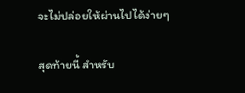จะไม่ปล่อยให้ผ่านไปได้ง่ายๆ

สุดท้ายนี้ สำหรับ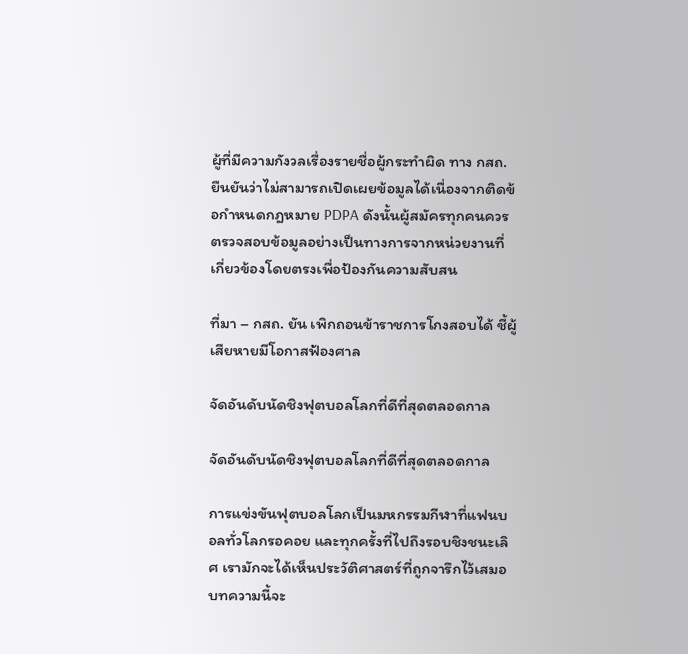ผู้ที่มีความกังวลเรื่องรายชื่อผู้กระทำผิด ทาง กสถ. ยืนยันว่าไม่สามารถเปิดเผยข้อมูลได้เนื่องจากติดข้อกำหนดกฎหมาย PDPA ดังนั้นผู้สมัครทุกคนควรตรวจสอบข้อมูลอย่างเป็นทางการจากหน่วยงานที่เกี่ยวข้องโดยตรงเพื่อป้องกันความสับสน

ที่มา – กสถ. ยัน เพิกถอนข้าราชการโกงสอบได้ ชี้ผู้เสียหายมีโอกาสฟ้องศาล

จัดอันดับนัดชิงฟุตบอลโลกที่ดีที่สุดตลอดกาล

จัดอันดับนัดชิงฟุตบอลโลกที่ดีที่สุดตลอดกาล

การแข่งขันฟุตบอลโลกเป็นมหกรรมกีฬาที่แฟนบอลทั่วโลกรอคอย และทุกครั้งที่ไปถึงรอบชิงชนะเลิศ เรามักจะได้เห็นประวัติศาสตร์ที่ถูกจารึกไว้เสมอ บทความนี้จะ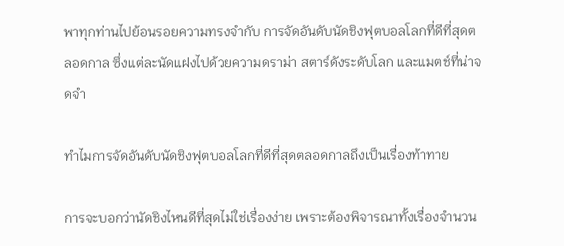พาทุกท่านไปย้อนรอยความทรงจำกับ การจัดอันดับนัดชิงฟุตบอลโลกที่ดีที่สุดตลอดกาล ซึ่งแต่ละนัดแฝงไปด้วยความดราม่า สตาร์ดังระดับโลก และแมตช์ที่น่าจดจำ

ทำไมการจัดอันดับนัดชิงฟุตบอลโลกที่ดีที่สุดตลอดกาลถึงเป็นเรื่องท้าทาย

การจะบอกว่านัดชิงไหนดีที่สุดไม่ใช่เรื่องง่าย เพราะต้องพิจารณาทั้งเรื่องจำนวน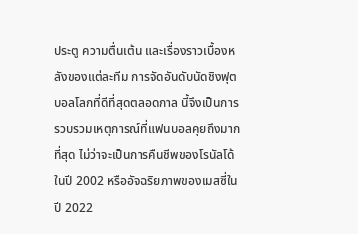ประตู ความตื่นเต้น และเรื่องราวเบื้องหลังของแต่ละทีม การจัดอันดับนัดชิงฟุตบอลโลกที่ดีที่สุดตลอดกาล นี้จึงเป็นการรวบรวมเหตุการณ์ที่แฟนบอลคุยถึงมากที่สุด ไม่ว่าจะเป็นการคืนชีพของโรนัลโด้ในปี 2002 หรืออัจฉริยภาพของเมสซี่ในปี 2022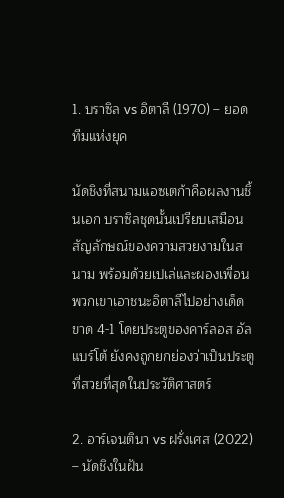1. บราซิล vs อิตาลี (1970) – ยอดทีมแห่งยุค

นัดชิงที่สนามแอซเตก้าคือผลงานชิ้นเอก บราซิลชุดนั้นเปรียบเสมือนสัญลักษณ์ของความสวยงามในสนาม พร้อมด้วยเปเล่และผองเพื่อน พวกเขาเอาชนะอิตาลีไปอย่างเด็ดขาด 4-1 โดยประตูของคาร์ลอส อัลแบร์โต้ ยังคงถูกยกย่องว่าเป็นประตูที่สวยที่สุดในประวัติศาสตร์

2. อาร์เจนตินา vs ฝรั่งเศส (2022) – นัดชิงในฝัน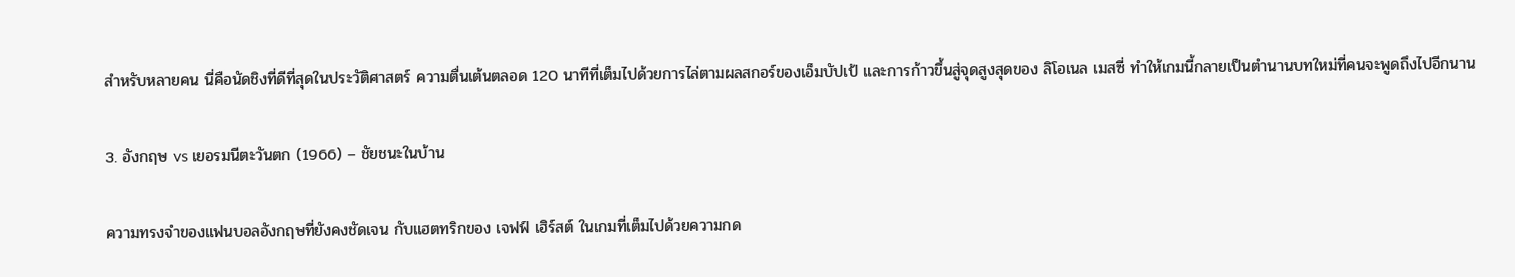สำหรับหลายคน นี่คือนัดชิงที่ดีที่สุดในประวัติศาสตร์ ความตื่นเต้นตลอด 120 นาทีที่เต็มไปด้วยการไล่ตามผลสกอร์ของเอ็มบัปเป้ และการก้าวขึ้นสู่จุดสูงสุดของ ลิโอเนล เมสซี่ ทำให้เกมนี้กลายเป็นตำนานบทใหม่ที่คนจะพูดถึงไปอีกนาน

3. อังกฤษ vs เยอรมนีตะวันตก (1966) – ชัยชนะในบ้าน

ความทรงจำของแฟนบอลอังกฤษที่ยังคงชัดเจน กับแฮตทริกของ เจฟฟ์ เฮิร์สต์ ในเกมที่เต็มไปด้วยความกด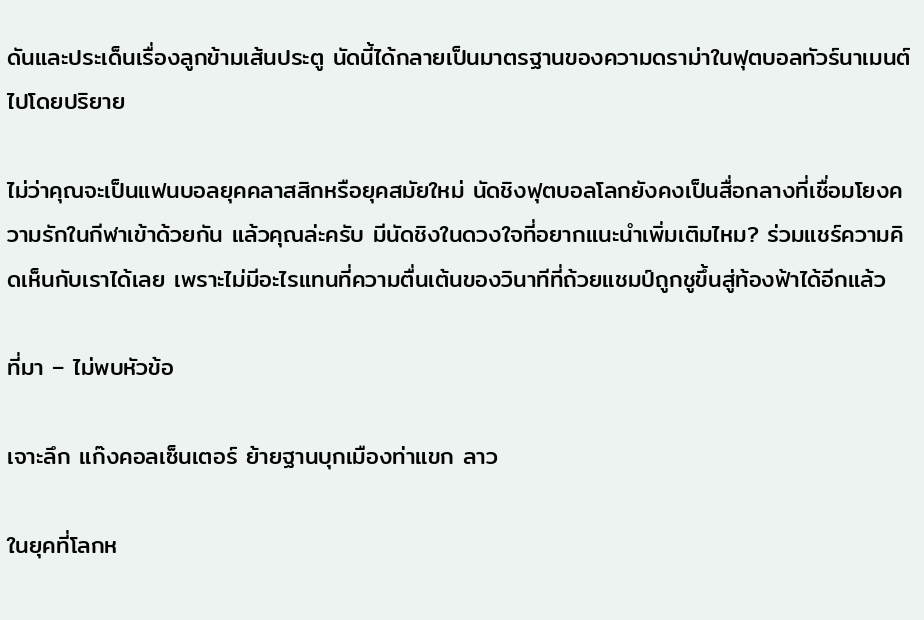ดันและประเด็นเรื่องลูกข้ามเส้นประตู นัดนี้ได้กลายเป็นมาตรฐานของความดราม่าในฟุตบอลทัวร์นาเมนต์ไปโดยปริยาย

ไม่ว่าคุณจะเป็นแฟนบอลยุคคลาสสิกหรือยุคสมัยใหม่ นัดชิงฟุตบอลโลกยังคงเป็นสื่อกลางที่เชื่อมโยงความรักในกีฬาเข้าด้วยกัน แล้วคุณล่ะครับ มีนัดชิงในดวงใจที่อยากแนะนำเพิ่มเติมไหม? ร่วมแชร์ความคิดเห็นกับเราได้เลย เพราะไม่มีอะไรแทนที่ความตื่นเต้นของวินาทีที่ถ้วยแชมป์ถูกชูขึ้นสู่ท้องฟ้าได้อีกแล้ว

ที่มา – ไม่พบหัวข้อ

เจาะลึก แก๊งคอลเซ็นเตอร์ ย้ายฐานบุกเมืองท่าแขก ลาว

ในยุคที่โลกห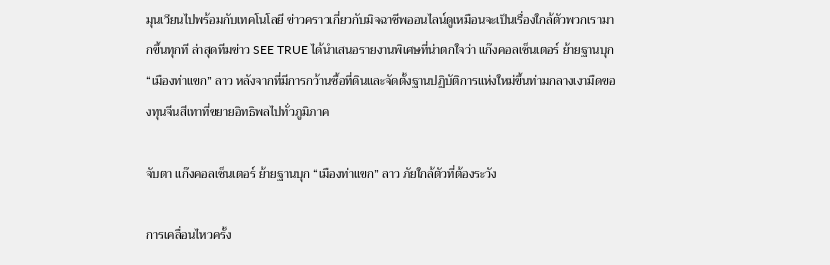มุนเวียนไปพร้อมกับเทคโนโลยี ข่าวคราวเกี่ยวกับมิจฉาชีพออนไลน์ดูเหมือนจะเป็นเรื่องใกล้ตัวพวกเรามากขึ้นทุกที ล่าสุดทีมข่าว SEE TRUE ได้นำเสนอรายงานพิเศษที่น่าตกใจว่า แก๊งคอลเซ็นเตอร์ ย้ายฐานบุก “เมืองท่าแขก” ลาว หลังจากที่มีการกว้านซื้อที่ดินและจัดตั้งฐานปฏิบัติการแห่งใหม่ขึ้นท่ามกลางเงามืดของทุนจีนสีเทาที่ขยายอิทธิพลไปทั่วภูมิภาค

จับตา แก๊งคอลเซ็นเตอร์ ย้ายฐานบุก “เมืองท่าแขก” ลาว ภัยใกล้ตัวที่ต้องระวัง

การเคลื่อนไหวครั้ง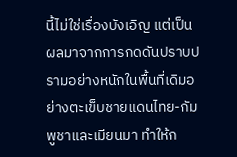นี้ไม่ใช่เรื่องบังเอิญ แต่เป็นผลมาจากการกดดันปราบปรามอย่างหนักในพื้นที่เดิมอย่างตะเข็บชายแดนไทย-กัมพูชาและเมียนมา ทำให้ก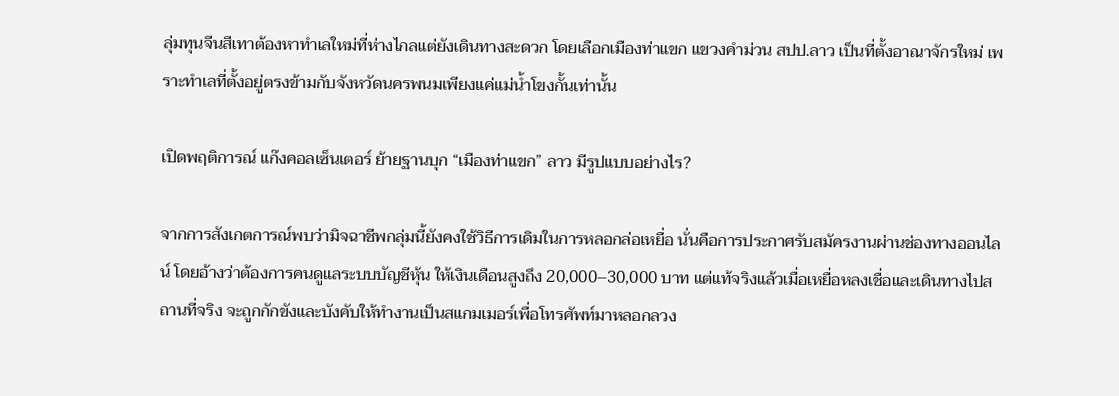ลุ่มทุนจีนสีเทาต้องหาทำเลใหม่ที่ห่างไกลแต่ยังเดินทางสะดวก โดยเลือกเมืองท่าแขก แขวงคำม่วน สปป.ลาว เป็นที่ตั้งอาณาจักรใหม่ เพราะทำเลที่ตั้งอยู่ตรงข้ามกับจังหวัดนครพนมเพียงแค่แม่น้ำโขงกั้นเท่านั้น

เปิดพฤติการณ์ แก๊งคอลเซ็นเตอร์ ย้ายฐานบุก “เมืองท่าแขก” ลาว มีรูปแบบอย่างไร?

จากการสังเกตการณ์พบว่ามิจฉาชีพกลุ่มนี้ยังคงใช้วิธีการเดิมในการหลอกล่อเหยื่อ นั่นคือการประกาศรับสมัครงานผ่านช่องทางออนไลน์ โดยอ้างว่าต้องการคนดูแลระบบบัญชีหุ้น ให้เงินเดือนสูงถึง 20,000–30,000 บาท แต่แท้จริงแล้วเมื่อเหยื่อหลงเชื่อและเดินทางไปสถานที่จริง จะถูกกักขังและบังคับให้ทำงานเป็นสแกมเมอร์เพื่อโทรศัพท์มาหลอกลวง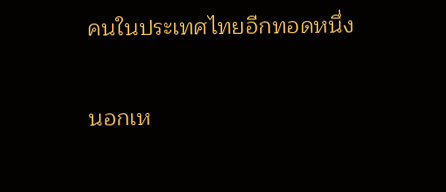คนในประเทศไทยอีกทอดหนึ่ง

นอกเห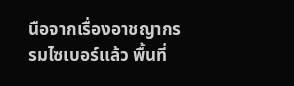นือจากเรื่องอาชญากรรมไซเบอร์แล้ว พื้นที่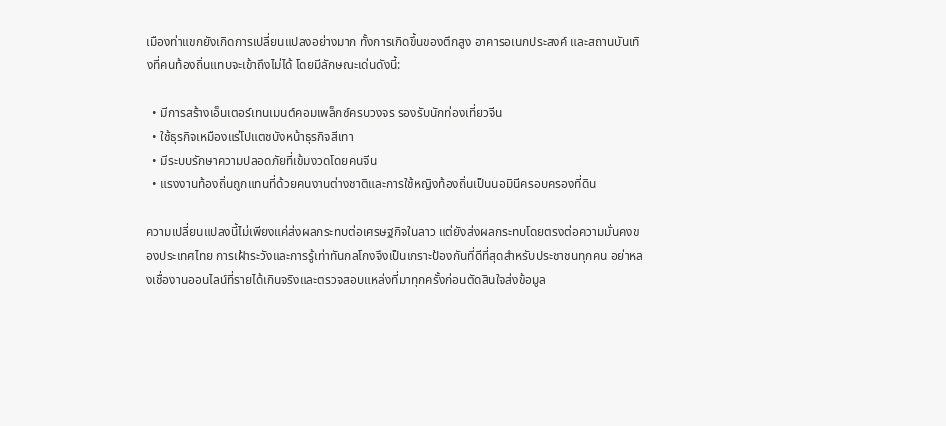เมืองท่าแขกยังเกิดการเปลี่ยนแปลงอย่างมาก ทั้งการเกิดขึ้นของตึกสูง อาคารอเนกประสงค์ และสถานบันเทิงที่คนท้องถิ่นแทบจะเข้าถึงไม่ได้ โดยมีลักษณะเด่นดังนี้:

  • มีการสร้างเอ็นเตอร์เทนเมนต์คอมเพล็กซ์ครบวงจร รองรับนักท่องเที่ยวจีน
  • ใช้ธุรกิจเหมืองแร่โปแตชบังหน้าธุรกิจสีเทา
  • มีระบบรักษาความปลอดภัยที่เข้มงวดโดยคนจีน
  • แรงงานท้องถิ่นถูกแทนที่ด้วยคนงานต่างชาติและการใช้หญิงท้องถิ่นเป็นนอมินีครอบครองที่ดิน

ความเปลี่ยนแปลงนี้ไม่เพียงแค่ส่งผลกระทบต่อเศรษฐกิจในลาว แต่ยังส่งผลกระทบโดยตรงต่อความมั่นคงของประเทศไทย การเฝ้าระวังและการรู้เท่าทันกลโกงจึงเป็นเกราะป้องกันที่ดีที่สุดสำหรับประชาชนทุกคน อย่าหลงเชื่องานออนไลน์ที่รายได้เกินจริงและตรวจสอบแหล่งที่มาทุกครั้งก่อนตัดสินใจส่งข้อมูล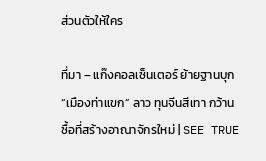ส่วนตัวให้ใคร

ที่มา – แก๊งคอลเซ็นเตอร์ ย้ายฐานบุก “เมืองท่าแขก” ลาว ทุนจีนสีเทา กว้านซื้อที่สร้างอาณาจักรใหม่ | SEE TRUE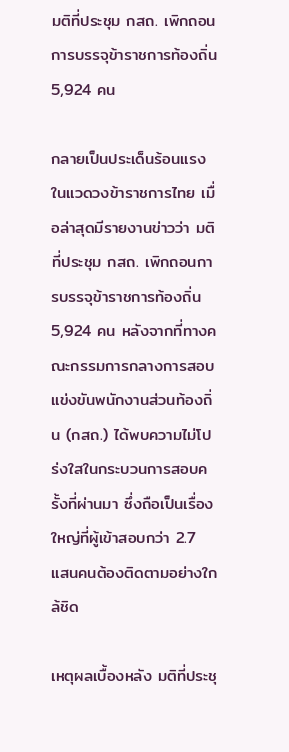มติที่ประชุม กสถ. เพิกถอนการบรรจุข้าราชการท้องถิ่น 5,924 คน

กลายเป็นประเด็นร้อนแรงในแวดวงข้าราชการไทย เมื่อล่าสุดมีรายงานข่าวว่า มติที่ประชุม กสถ. เพิกถอนการบรรจุข้าราชการท้องถิ่น 5,924 คน หลังจากที่ทางคณะกรรมการกลางการสอบแข่งขันพนักงานส่วนท้องถิ่น (กสถ.) ได้พบความไม่โปร่งใสในกระบวนการสอบครั้งที่ผ่านมา ซึ่งถือเป็นเรื่องใหญ่ที่ผู้เข้าสอบกว่า 2.7 แสนคนต้องติดตามอย่างใกล้ชิด

เหตุผลเบื้องหลัง มติที่ประชุ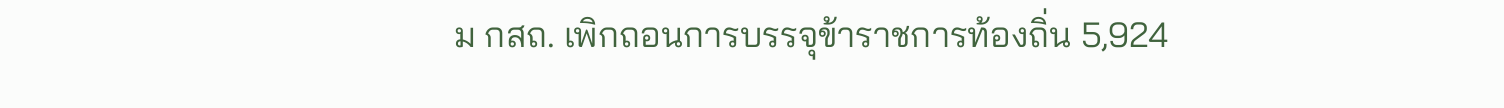ม กสถ. เพิกถอนการบรรจุข้าราชการท้องถิ่น 5,924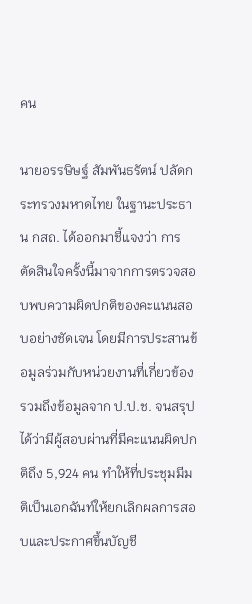คน

นายอรรษิษฐ์ สัมพันธรัตน์ ปลัดกระทรวงมหาดไทย ในฐานะประธาน กสถ. ได้ออกมาชี้แจงว่า การตัดสินใจครั้งนี้มาจากการตรวจสอบพบความผิดปกติของคะแนนสอบอย่างชัดเจน โดยมีการประสานข้อมูลร่วมกับหน่วยงานที่เกี่ยวข้อง รวมถึงข้อมูลจาก ป.ป.ช. จนสรุปได้ว่ามีผู้สอบผ่านที่มีคะแนนผิดปกติถึง 5,924 คน ทำให้ที่ประชุมมีมติเป็นเอกฉันท์ให้ยกเลิกผลการสอบและประกาศขึ้นบัญชี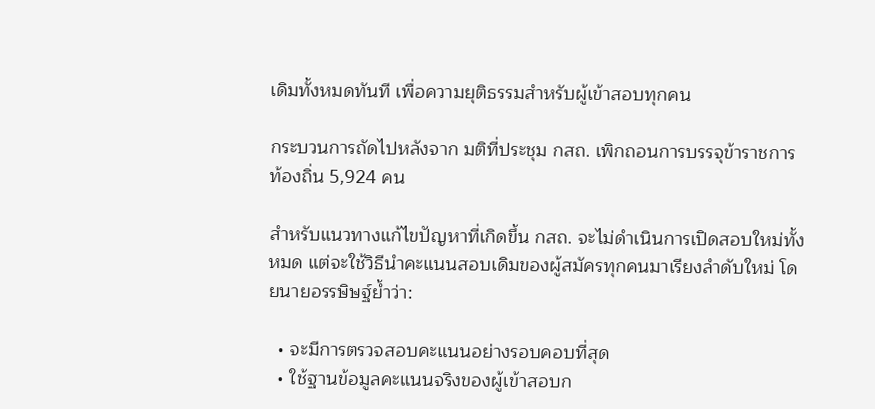เดิมทั้งหมดทันที เพื่อความยุติธรรมสำหรับผู้เข้าสอบทุกคน

กระบวนการถัดไปหลังจาก มติที่ประชุม กสถ. เพิกถอนการบรรจุข้าราชการท้องถิ่น 5,924 คน

สำหรับแนวทางแก้ไขปัญหาที่เกิดขึ้น กสถ. จะไม่ดำเนินการเปิดสอบใหม่ทั้งหมด แต่จะใช้วิธีนำคะแนนสอบเดิมของผู้สมัครทุกคนมาเรียงลำดับใหม่ โดยนายอรรษิษฐ์ย้ำว่า:

  • จะมีการตรวจสอบคะแนนอย่างรอบคอบที่สุด
  • ใช้ฐานข้อมูลคะแนนจริงของผู้เข้าสอบก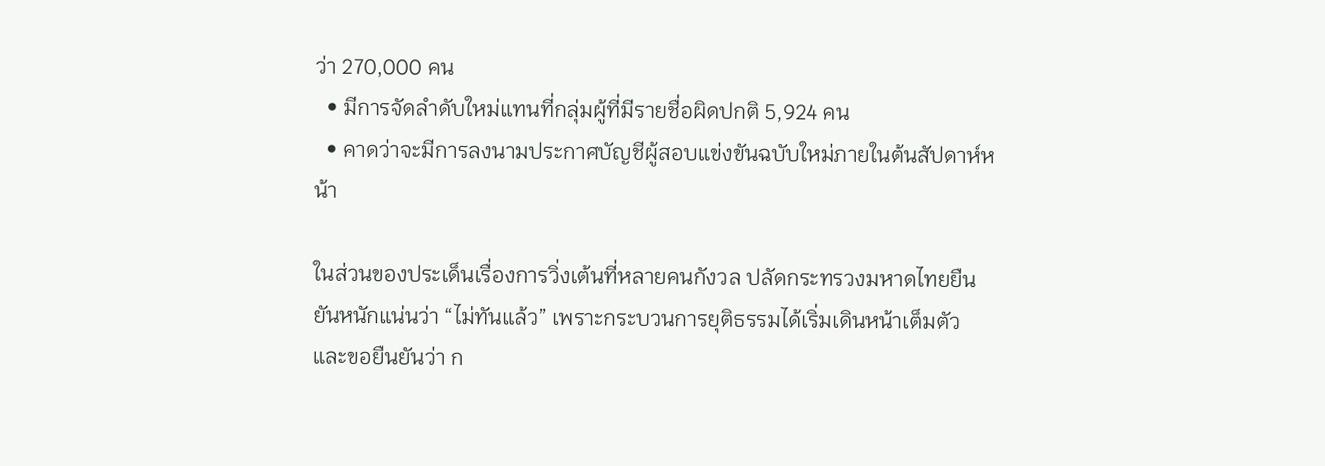ว่า 270,000 คน
  • มีการจัดลำดับใหม่แทนที่กลุ่มผู้ที่มีรายชื่อผิดปกติ 5,924 คน
  • คาดว่าจะมีการลงนามประกาศบัญชีผู้สอบแข่งขันฉบับใหม่ภายในต้นสัปดาห์หน้า

ในส่วนของประเด็นเรื่องการวิ่งเต้นที่หลายคนกังวล ปลัดกระทรวงมหาดไทยยืนยันหนักแน่นว่า “ไม่ทันแล้ว” เพราะกระบวนการยุติธรรมได้เริ่มเดินหน้าเต็มตัว และขอยืนยันว่า ก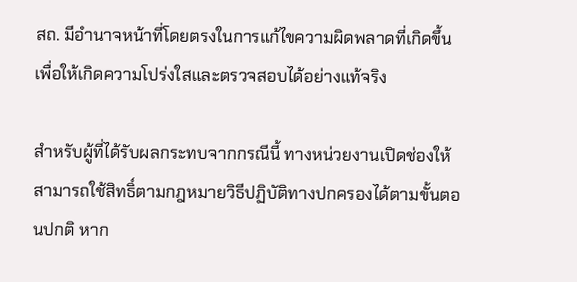สถ. มีอำนาจหน้าที่โดยตรงในการแก้ไขความผิดพลาดที่เกิดขึ้น เพื่อให้เกิดความโปร่งใสและตรวจสอบได้อย่างแท้จริง

สำหรับผู้ที่ได้รับผลกระทบจากกรณีนี้ ทางหน่วยงานเปิดช่องให้สามารถใช้สิทธิ์ตามกฎหมายวิธีปฏิบัติทางปกครองได้ตามขั้นตอนปกติ หาก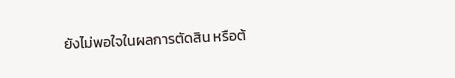ยังไม่พอใจในผลการตัดสิน หรือต้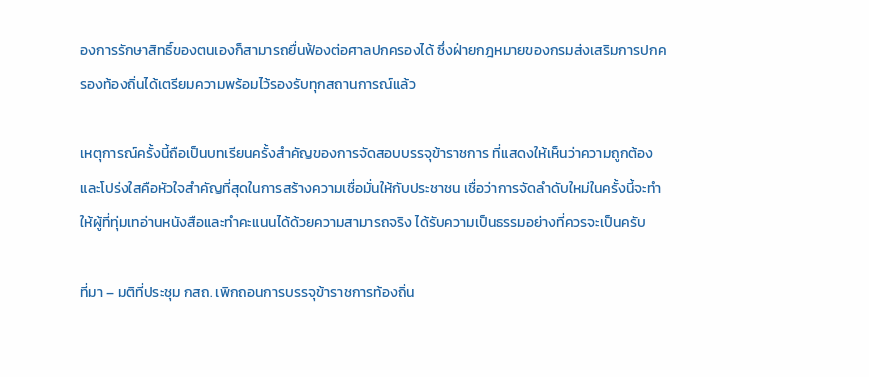องการรักษาสิทธิ์ของตนเองก็สามารถยื่นฟ้องต่อศาลปกครองได้ ซึ่งฝ่ายกฎหมายของกรมส่งเสริมการปกครองท้องถิ่นได้เตรียมความพร้อมไว้รองรับทุกสถานการณ์แล้ว

เหตุการณ์ครั้งนี้ถือเป็นบทเรียนครั้งสำคัญของการจัดสอบบรรจุข้าราชการ ที่แสดงให้เห็นว่าความถูกต้องและโปร่งใสคือหัวใจสำคัญที่สุดในการสร้างความเชื่อมั่นให้กับประชาชน เชื่อว่าการจัดลำดับใหม่ในครั้งนี้จะทำให้ผู้ที่ทุ่มเทอ่านหนังสือและทำคะแนนได้ด้วยความสามารถจริง ได้รับความเป็นธรรมอย่างที่ควรจะเป็นครับ

ที่มา – มติที่ประชุม กสถ. เพิกถอนการบรรจุข้าราชการท้องถิ่น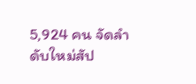5,924 คน จัดลำดับใหม่สัป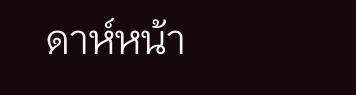ดาห์หน้า